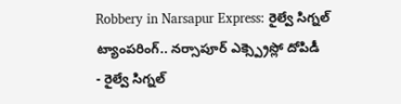Robbery in Narsapur Express: రైల్వే సిగ్నల్ ట్యాంపరింగ్.. నర్సాపూర్ ఎక్స్ప్రెస్లో దోపిడీ
- రైల్వే సిగ్నల్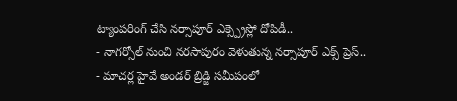ట్యాంపరింగ్ చేసి నర్సాపూర్ ఎక్స్ప్రెస్లో దోపిడీ..
- నాగర్సోల్ నుంచి నరసాపురం వెళుతున్న నర్సాపూర్ ఎక్స్ ప్రెస్..
- మాచర్ల హైవే అండర్ బ్రిడ్జి సమీపంలో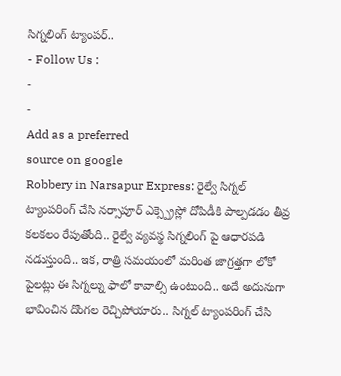సిగ్నలింగ్ ట్యాంపర్..
- Follow Us :
-
-
Add as a preferred
source on google
Robbery in Narsapur Express: రైల్వే సిగ్నల్ ట్యాంపరింగ్ చేసి నర్సాపూర్ ఎక్స్ప్రెస్లో దోపిడీకి పాల్పడడం తీవ్ర కలకలం రేపుతోంది.. రైల్వే వ్యవస్థ సిగ్నలింగ్ పై ఆధారపడి నడుస్తుంది.. ఇక, రాత్రి సమయంలో మరింత జాగ్రత్తగా లోకో పైలట్లు ఈ సిగ్నల్ను ఫాలో కావాల్సి ఉంటుంది.. అదే అదునుగా భావించిన దొంగల రెచ్చిపోయారు.. సిగ్నల్ ట్యాంపరింగ్ చేసి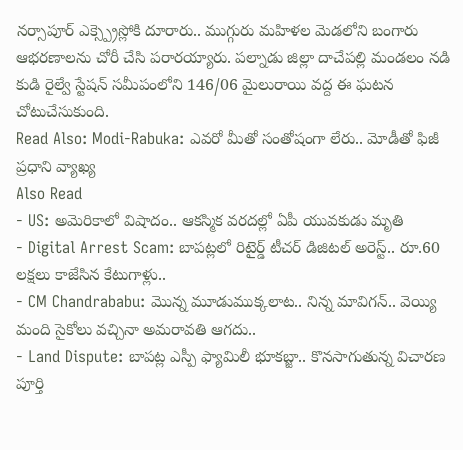నర్సాపూర్ ఎక్స్ప్రెస్లోకి దూరారు.. ముగ్గురు మహిళల మెడలోని బంగారు ఆభరణాలను చోరీ చేసి పరారయ్యారు. పల్నాడు జిల్లా దాచేపల్లి మండలం నడి కుడి రైల్వే స్టేషన్ సమీపంలోని 146/06 మైలురాయి వద్ద ఈ ఘటన చోటుచేసుకుంది.
Read Also: Modi-Rabuka: ఎవరో మీతో సంతోషంగా లేరు.. మోడీతో ఫిజీ ప్రధాని వ్యాఖ్య
Also Read
- US: అమెరికాలో విషాదం.. ఆకస్మిక వరదల్లో ఏపీ యువకుడు మృతి
- Digital Arrest Scam: బాపట్లలో రిటైర్డ్ టీచర్ డిజిటల్ అరెస్ట్.. రూ.60 లక్షలు కాజేసిన కేటుగాళ్లు..
- CM Chandrababu: మొన్న మూడుముక్కలాట.. నిన్న మావిగన్.. వెయ్యి మంది సైకోలు వచ్చినా అమరావతి ఆగదు..
- Land Dispute: బాపట్ల ఎస్పీ ఫ్యామిలీ భూకబ్జా.. కొనసాగుతున్న విచారణ
పూర్తి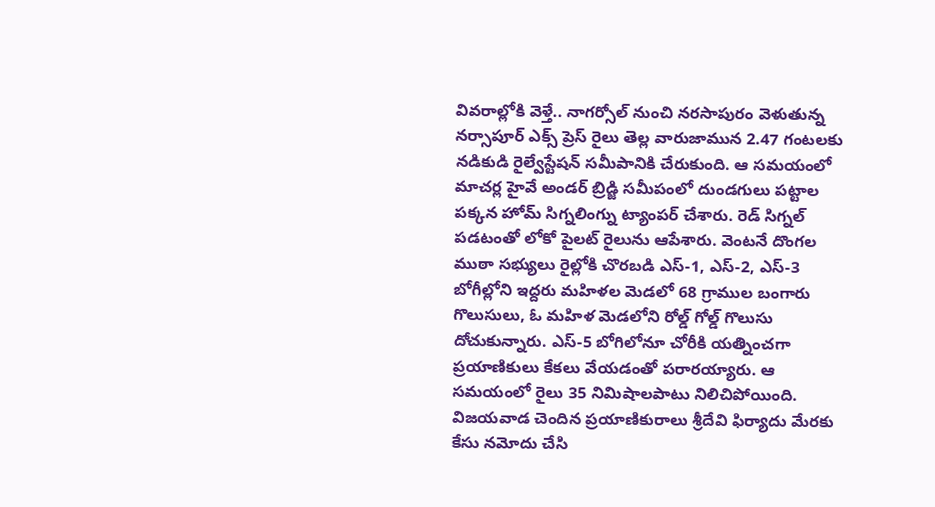వివరాల్లోకి వెళ్తే.. నాగర్సోల్ నుంచి నరసాపురం వెళుతున్న నర్సాపూర్ ఎక్స్ ప్రెస్ రైలు తెల్ల వారుజామున 2.47 గంటలకు నడికుడి రైల్వేస్టేషన్ సమీపానికి చేరుకుంది. ఆ సమయంలో మాచర్ల హైవే అండర్ బ్రిడ్జి సమీపంలో దుండగులు పట్టాల పక్కన హోమ్ సిగ్నలింగ్ను ట్యాంపర్ చేశారు. రెడ్ సిగ్నల్ పడటంతో లోకో పైలట్ రైలును ఆపేశారు. వెంటనే దొంగల ముఠా సభ్యులు రైల్లోకి చొరబడి ఎస్-1, ఎస్-2, ఎస్-3 బోగీల్లోని ఇద్దరు మహిళల మెడలో 68 గ్రాముల బంగారు గొలుసులు, ఓ మహిళ మెడలోని రోల్డ్ గోల్డ్ గొలుసు దోచుకున్నారు. ఎస్-5 బోగిలోనూ చోరీకి యత్నించగా ప్రయాణికులు కేకలు వేయడంతో పరారయ్యారు. ఆ సమయంలో రైలు 35 నిమిషాలపాటు నిలిచిపోయింది. విజయవాడ చెందిన ప్రయాణికురాలు శ్రీదేవి ఫిర్యాదు మేరకు కేసు నమోదు చేసి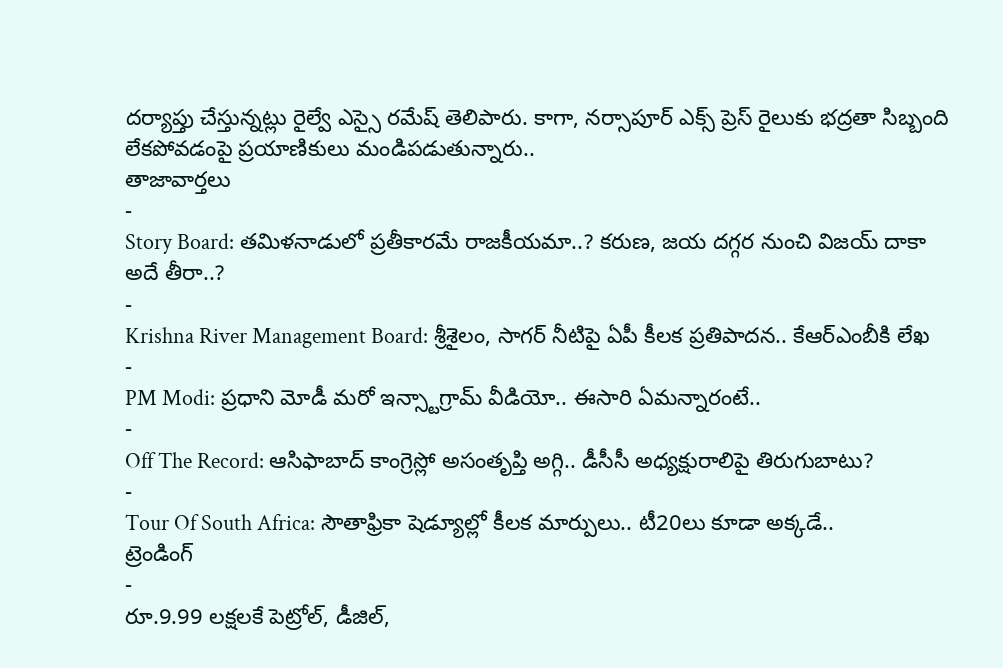దర్యాప్తు చేస్తున్నట్లు రైల్వే ఎస్సై రమేష్ తెలిపారు. కాగా, నర్సాపూర్ ఎక్స్ ప్రెస్ రైలుకు భద్రతా సిబ్బంది లేకపోవడంపై ప్రయాణికులు మండిపడుతున్నారు..
తాజావార్తలు
-
Story Board: తమిళనాడులో ప్రతీకారమే రాజకీయమా..? కరుణ, జయ దగ్గర నుంచి విజయ్ దాకా అదే తీరా..?
-
Krishna River Management Board: శ్రీశైలం, సాగర్ నీటిపై ఏపీ కీలక ప్రతిపాదన.. కేఆర్ఎంబీకి లేఖ
-
PM Modi: ప్రధాని మోడీ మరో ఇన్స్టాగ్రామ్ వీడియో.. ఈసారి ఏమన్నారంటే..
-
Off The Record: ఆసిఫాబాద్ కాంగ్రెస్లో అసంతృప్తి అగ్గి.. డీసీసీ అధ్యక్షురాలిపై తిరుగుబాటు?
-
Tour Of South Africa: సౌతాఫ్రికా షెడ్యూల్లో కీలక మార్పులు.. టీ20లు కూడా అక్కడే..
ట్రెండింగ్
-
రూ.9.99 లక్షలకే పెట్రోల్, డీజిల్,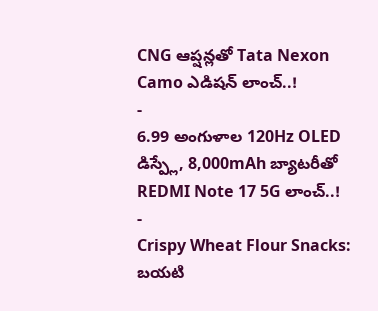CNG ఆప్షన్లతో Tata Nexon Camo ఎడిషన్ లాంచ్..!
-
6.99 అంగుళాల 120Hz OLED డిస్ప్లే, 8,000mAh బ్యాటరీతో REDMI Note 17 5G లాంచ్..!
-
Crispy Wheat Flour Snacks: బయటి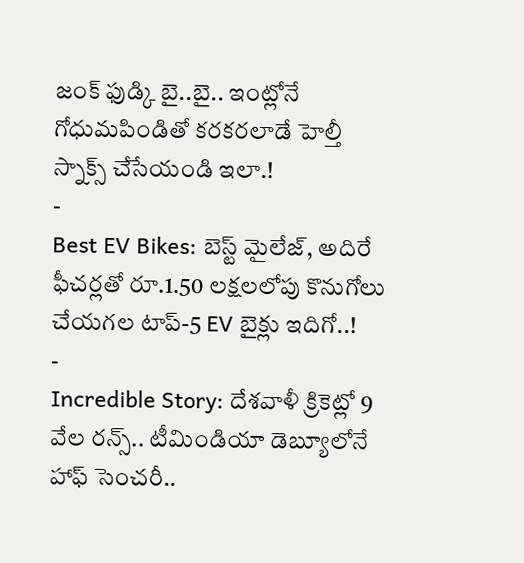జంక్ ఫుడ్కి బై..బై.. ఇంట్లోనే గోధుమపిండితో కరకరలాడే హెల్తీ స్నాక్స్ చేసేయండి ఇలా.!
-
Best EV Bikes: బెస్ట్ మైలేజ్, అదిరే ఫీచర్లతో రూ.1.50 లక్షలలోపు కొనుగోలు చేయగల టాప్-5 EV బైక్లు ఇదిగో..!
-
Incredible Story: దేశవాళీ క్రికెట్లో 9 వేల రన్స్.. టీమిండియా డెబ్యూలోనే హాఫ్ సెంచరీ..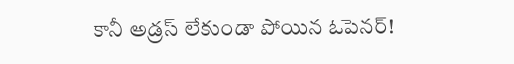కానీ అడ్రస్ లేకుండా పోయిన ఓపెనర్!